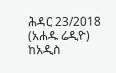ሕዳር 23/2018 (አሐዱ ሬዲዮ) ከአዲስ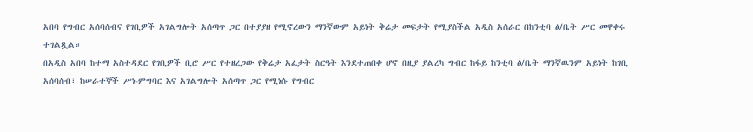አበባ የግብር አሰባሰብና የገቢዎች አገልግሎት አሰጣጥ ጋር በተያያዘ የሚኖረውን ማንኛውም አይነት ቅሬታ መፍታት የሚያስችል አዲስ አሰራር በከንቲባ ፅ/ቤት ሥር መዋቀሩ ተገልጿል።
በአዲስ አበባ ከተማ አስተዳደር የገቢዎች ቢሮ ሥር የተዘረጋው የቅሬታ አፈታት ስርዓት እንደተጠበቀ ሆኖ በዚያ ያልረካ ግብር ከፋይ ከንቲባ ፅ/ቤት ማንኛዉንም አይነት ከገቢ አሰባሰብ፣ ከሠራተኞች ሥነ-ምግባር እና አገልግሎት አሰጣጥ ጋር የሚነሱ የግብር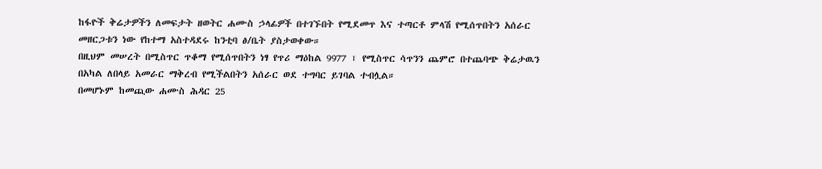ከፋዮች ቅሬታዎችን ለመፍታት ዘወትር ሐሙስ ኃላፊዎች በተገኙበት የሚደመጥ እና ተጣርቶ ምላሽ የሚሰጥበትን አሰራር መዘርጋቱን ነው የከተማ አስተዳደሩ ከንቲባ ፅ/ቤት ያስታወቀው።
በዚህም መሠረት በሚስጥር ጥቆማ የሚሰጥበትን ነፃ የጥሪ ማዕከል 9977 ፣ የሚስጥር ሳጥንን ጨምሮ በተጨባጭ ቅሬታዉን በአካል ለበላይ አመራር ማቅረብ የሚችልበትን አሰራር ወደ ተግባር ይገባል ተብሏል።
በመሆኑም ከመጪው ሐሙስ ሕዳር 25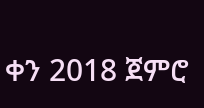ቀን 2018 ጀምሮ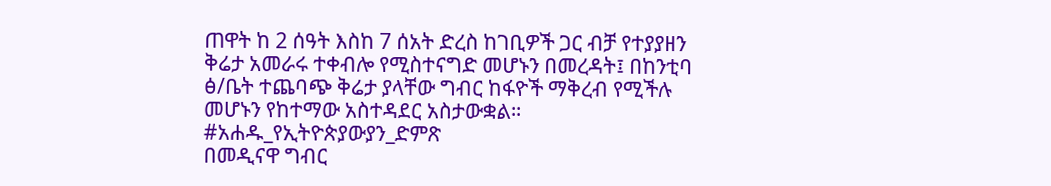ጠዋት ከ 2 ሰዓት እስከ 7 ሰአት ድረስ ከገቢዎች ጋር ብቻ የተያያዘን ቅሬታ አመራሩ ተቀብሎ የሚስተናግድ መሆኑን በመረዳት፤ በከንቲባ ፅ/ቤት ተጨባጭ ቅሬታ ያላቸው ግብር ከፋዮች ማቅረብ የሚችሉ መሆኑን የከተማው አስተዳደር አስታውቋል።
#አሐዱ_የኢትዮጵያውያን_ድምጽ
በመዲናዋ ግብር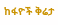ከፋዮች ቅሬታ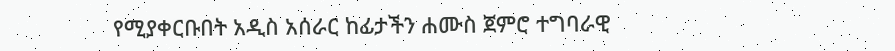የሚያቀርቡበት አዲስ አሰራር ከፊታችን ሐሙስ ጀምሮ ተግባራዊ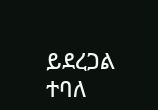ይደረጋል ተባለ